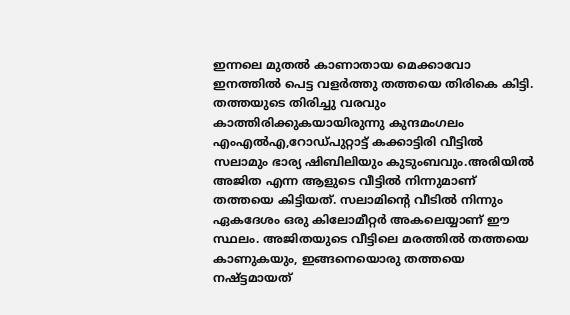ഇന്നലെ മുതൽ കാണാതായ മെക്കാവോ ഇനത്തിൽ പെട്ട വളർത്തു തത്തയെ തിരികെ കിട്ടി. തത്തയുടെ തിരിച്ചു വരവും കാത്തിരിക്കുകയായിരുന്നു കുന്ദമംഗലം എംഎൽഎ,റോഡ്പുറ്റാട്ട് കക്കാട്ടിരി വീട്ടിൽ സലാമും ഭാര്യ ഷിബിലിയും കുടുംബവും.അരിയിൽ അജിത എന്ന ആളുടെ വീട്ടിൽ നിന്നുമാണ് തത്തയെ കിട്ടിയത്. സലാമിന്റെ വീടിൽ നിന്നും ഏകദേശം ഒരു കിലോമീറ്റർ അകലെയ്യാണ് ഈ സ്ഥലം. അജിതയുടെ വീട്ടിലെ മരത്തിൽ തത്തയെ കാണുകയും, ഇങ്ങനെയൊരു തത്തയെ നഷ്ട്ടമായത്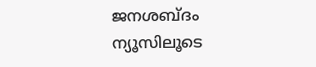ജനശബ്ദം ന്യൂസിലൂടെ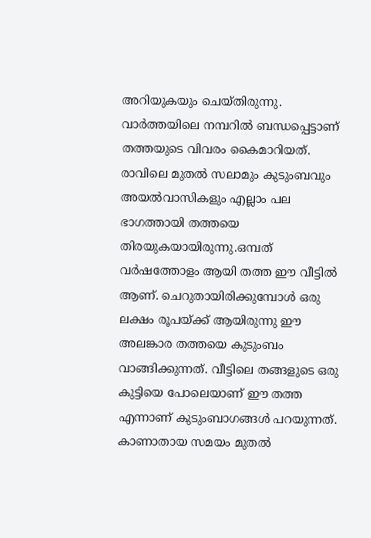അറിയുകയും ചെയ്തിരുന്നു. വാർത്തയിലെ നമ്പറിൽ ബന്ധപ്പെട്ടാണ് തത്തയുടെ വിവരം കൈമാറിയത്. രാവിലെ മുതൽ സലാമും കുടുംബവും അയൽവാസികളും എല്ലാം പല ഭാഗത്തായി തത്തയെ തിരയുകയായിരുന്നു.ഒമ്പത് വർഷത്തോളം ആയി തത്ത ഈ വീട്ടിൽ ആണ്. ചെറുതായിരിക്കുമ്പോൾ ഒരു ലക്ഷം രൂപയ്ക്ക് ആയിരുന്നു ഈ അലങ്കാര തത്തയെ കുടുംബം വാങ്ങിക്കുന്നത്. വീട്ടിലെ തങ്ങളുടെ ഒരു കുട്ടിയെ പോലെയാണ് ഈ തത്ത എന്നാണ് കുടുംബാഗങ്ങൾ പറയുന്നത്. കാണാതായ സമയം മുതൽ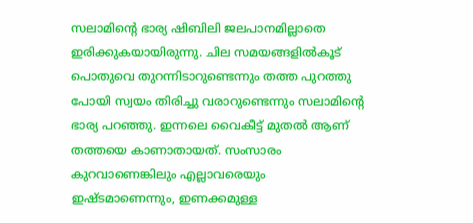സലാമിന്റെ ഭാര്യ ഷിബിലി ജലപാനമില്ലാതെ ഇരിക്കുകയായിരുന്നു. ചില സമയങ്ങളിൽകൂട് പൊതുവെ തുറന്നിടാറുണ്ടെന്നും തത്ത പുറത്തു പോയി സ്വയം തിരിച്ചു വരാറുണ്ടെന്നും സലാമിന്റെ ഭാര്യ പറഞ്ഞു. ഇന്നലെ വൈകീട്ട് മുതൽ ആണ് തത്തയെ കാണാതായത്. സംസാരം കുറവാണെങ്കിലും എല്ലാവരെയും ഇഷ്ടമാണെന്നും, ഇണക്കമുള്ള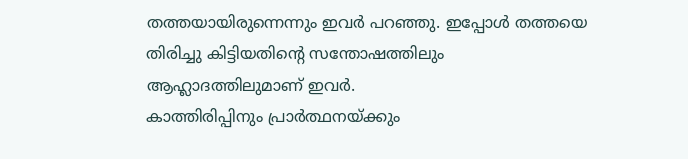തത്തയായിരുന്നെന്നും ഇവർ പറഞ്ഞു. ഇപ്പോൾ തത്തയെ തിരിച്ചു കിട്ടിയതിന്റെ സന്തോഷത്തിലും ആഹ്ലാദത്തിലുമാണ് ഇവർ.
കാത്തിരിപ്പിനും പ്രാർത്ഥനയ്ക്കും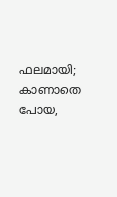ഫലമായി; കാണാതെ പോയ,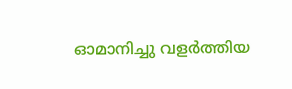ഓമാനിച്ചു വളർത്തിയ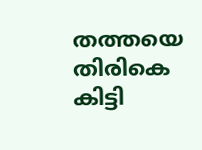തത്തയെ തിരികെ കിട്ടി